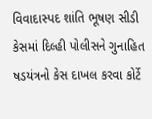વિવાદાસ્પદ શાંતિ ભૂષણ સીડી કેસમાં દિલ્હી પોલીસને ગુનાહિત ષડયંત્રનો કેસ દાખલ કરવા કોર્ટે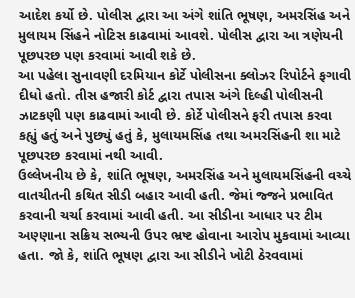આદેશ કર્યો છે. પોલીસ દ્વારા આ અંગે શાંતિ ભૂષણ, અમરસિંહ અને મુલાયમ સિંહને નોટિસ કાઢવામાં આવશે. પોલીસ દ્વારા આ ત્રણેયની પૂછપરછ પણ કરવામાં આવી શકે છે.
આ પહેલા સુનાવણી દરમિયાન કોર્ટે પોલીસના ક્લોઝર રિપોર્ટને ફગાવી દીધો હતો. તીસ હજારી કોર્ટ દ્વારા તપાસ અંગે દિલ્હી પોલીસની ઝાટકણી પણ કાઢવામાં આવી છે. કોર્ટે પોલીસને ફરી તપાસ કરવા કહ્યું હતું અને પુછ્યું હતું કે, મુલાયમસિંહ તથા અમરસિંહની શા માટે પૂછપરછ કરવામાં નથી આવી.
ઉલ્લેખનીય છે કે, શાંતિ ભૂષણ, અમરસિંહ અને મુલાયમસિંહની વચ્ચે વાતચીતની કથિત સીડી બહાર આવી હતી. જેમાં જ્જને પ્રભાવિત કરવાની ચર્ચા કરવામાં આવી હતી. આ સીડીના આધાર પર ટીમ અણ્ણાના સક્રિય સભ્યની ઉપર ભ્રષ્ટ હોવાના આરોપ મુકવામાં આવ્યા હતા. જો કે, શાંતિ ભૂષણ દ્વારા આ સીડીને ખોટી ઠેરવવામાં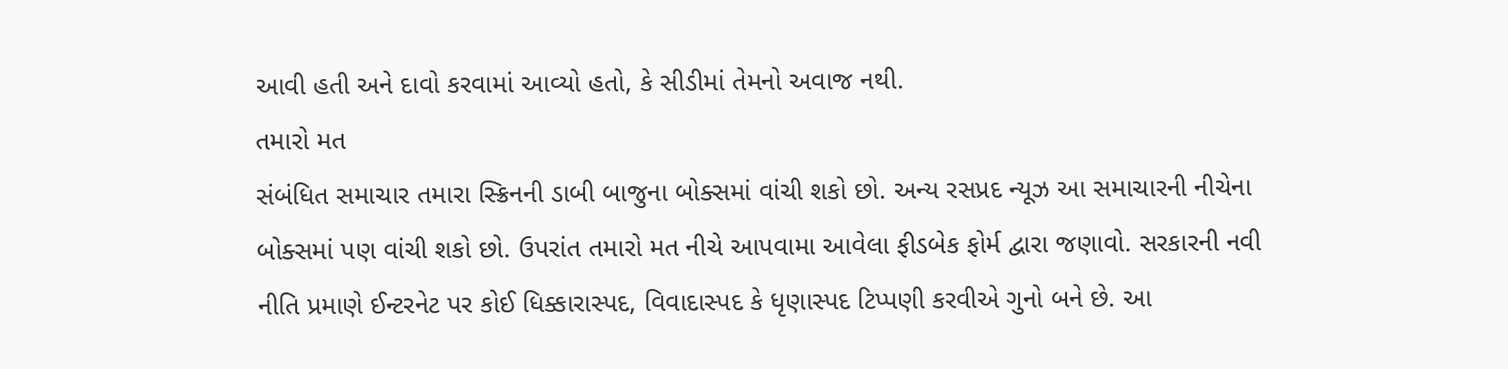આવી હતી અને દાવો કરવામાં આવ્યો હતો, કે સીડીમાં તેમનો અવાજ નથી.
તમારો મત
સંબંધિત સમાચાર તમારા સ્ક્રિનની ડાબી બાજુના બોક્સમાં વાંચી શકો છો. અન્ય રસપ્રદ ન્યૂઝ આ સમાચારની નીચેના બોક્સમાં પણ વાંચી શકો છો. ઉપરાંત તમારો મત નીચે આપવામા આવેલા ફીડબેક ફોર્મ દ્વારા જણાવો. સરકારની નવી નીતિ પ્રમાણે ઈન્ટરનેટ પર કોઈ ધિક્કારાસ્પદ, વિવાદાસ્પદ કે ધૃણાસ્પદ ટિપ્પણી કરવીએ ગુનો બને છે. આ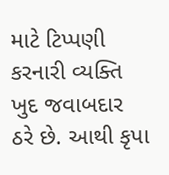માટે ટિપ્પણી કરનારી વ્યક્તિ ખુદ જવાબદાર ઠરે છે. આથી કૃપા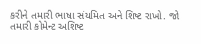કરીને તમારી ભાષા સંયમિત અને શિષ્ટ રાખો. જો તમારી કોમેન્ટ અશિષ્ટ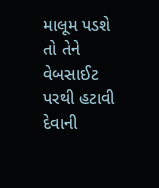માલૂમ પડશે તો તેને વેબસાઈટ પરથી હટાવી દેવાની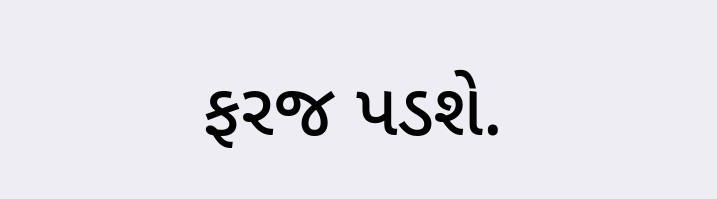ફરજ પડશે.